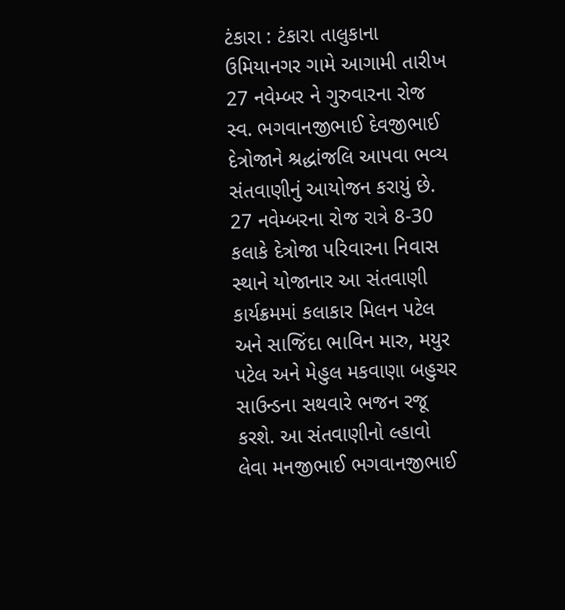ટંકારા : ટંકારા તાલુકાના ઉમિયાનગર ગામે આગામી તારીખ 27 નવેમ્બર ને ગુરુવારના રોજ સ્વ. ભગવાનજીભાઈ દેવજીભાઈ દેત્રોજાને શ્રદ્ધાંજલિ આપવા ભવ્ય સંતવાણીનું આયોજન કરાયું છે. 27 નવેમ્બરના રોજ રાત્રે 8-30 કલાકે દેત્રોજા પરિવારના નિવાસ સ્થાને યોજાનાર આ સંતવાણી કાર્યક્રમમાં કલાકાર મિલન પટેલ અને સાજિંદા ભાવિન મારુ, મયુર પટેલ અને મેહુલ મકવાણા બહુચર સાઉન્ડના સથવારે ભજન રજૂ કરશે. આ સંતવાણીનો લ્હાવો લેવા મનજીભાઈ ભગવાનજીભાઈ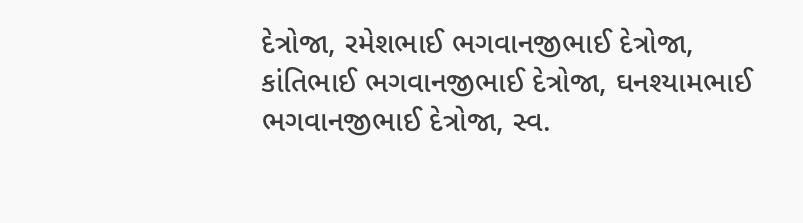દેત્રોજા, રમેશભાઈ ભગવાનજીભાઈ દેત્રોજા, કાંતિભાઈ ભગવાનજીભાઈ દેત્રોજા, ઘનશ્યામભાઈ ભગવાનજીભાઈ દેત્રોજા, સ્વ.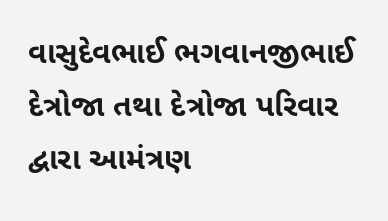વાસુદેવભાઈ ભગવાનજીભાઈ દેત્રોજા તથા દેત્રોજા પરિવાર દ્વારા આમંત્રણ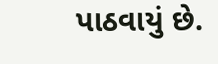પાઠવાયું છે.